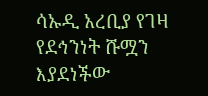ሳኡዲ አረቢያ የገዛ የደኅንነት ሹሟን እያደነችው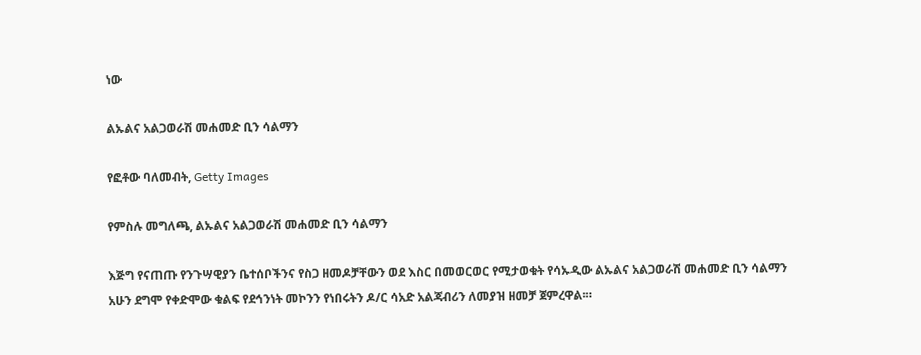ነው

ልኡልና አልጋወራሽ መሐመድ ቢን ሳልማን

የፎቶው ባለመብት, Getty Images

የምስሉ መግለጫ, ልኡልና አልጋወራሽ መሐመድ ቢን ሳልማን

እጅግ የናጠጡ የንጉሣዊያን ቤተሰቦችንና የስጋ ዘመዶቻቸውን ወደ እስር በመወርወር የሚታወቁት የሳኡዲው ልኡልና አልጋወራሽ መሐመድ ቢን ሳልማን አሁን ደግሞ የቀድሞው ቁልፍ የደኅንነት መኮንን የነበሩትን ዶ/ር ሳአድ አልጃብሪን ለመያዝ ዘመቻ ጀምረዋል፡።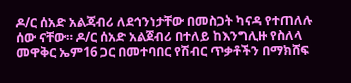ዶ/ር ሰአድ አልጃብሪ ለደኅንነታቸው በመስጋት ካናዳ የተጠለሉ ሰው ናቸው። ዶ/ር ሰአድ አልጀብሪ በተለይ ከእንግሊዙ የስለላ መዋቅር ኤም16 ጋር በመተባበር የሽብር ጥቃቶችን በማክሸፍ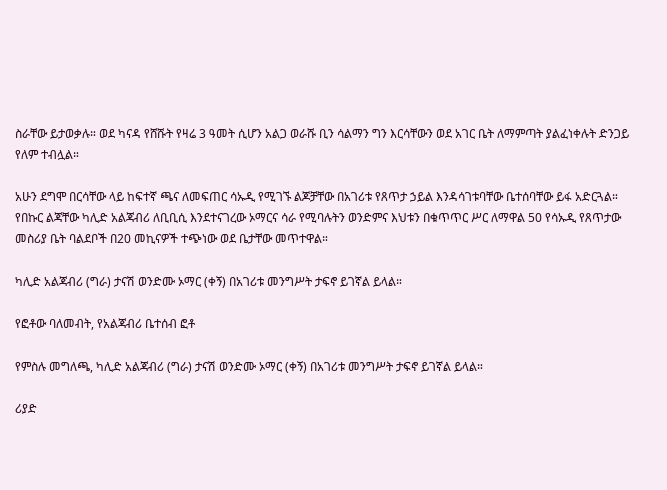ስራቸው ይታወቃሉ። ወደ ካናዳ የሸሹት የዛሬ 3 ዓመት ሲሆን አልጋ ወራሹ ቢን ሳልማን ግን እርሳቸውን ወደ አገር ቤት ለማምጣት ያልፈነቀሉት ድንጋይ የለም ተብሏል።

አሁን ደግሞ በርሳቸው ላይ ከፍተኛ ጫና ለመፍጠር ሳኡዲ የሚገኙ ልጆቻቸው በአገሪቱ የጸጥታ ኃይል እንዳሳገቱባቸው ቤተሰባቸው ይፋ አድርጓል። የበኩር ልጃቸው ካሊድ አልጃብሪ ለቢቢሲ እንደተናገረው ኦማርና ሳራ የሚባሉትን ወንድምና እህቱን በቁጥጥር ሥር ለማዋል 50 የሳኡዲ የጸጥታው መስሪያ ቤት ባልደቦች በ20 መኪናዎች ተጭነው ወደ ቤታቸው መጥተዋል።

ካሊድ አልጃብሪ (ግራ) ታናሽ ወንድሙ ኦማር (ቀኝ) በአገሪቱ መንግሥት ታፍኖ ይገኛል ይላል።

የፎቶው ባለመብት, የአልጃብሪ ቤተሰብ ፎቶ

የምስሉ መግለጫ, ካሊድ አልጃብሪ (ግራ) ታናሽ ወንድሙ ኦማር (ቀኝ) በአገሪቱ መንግሥት ታፍኖ ይገኛል ይላል።

ሪያድ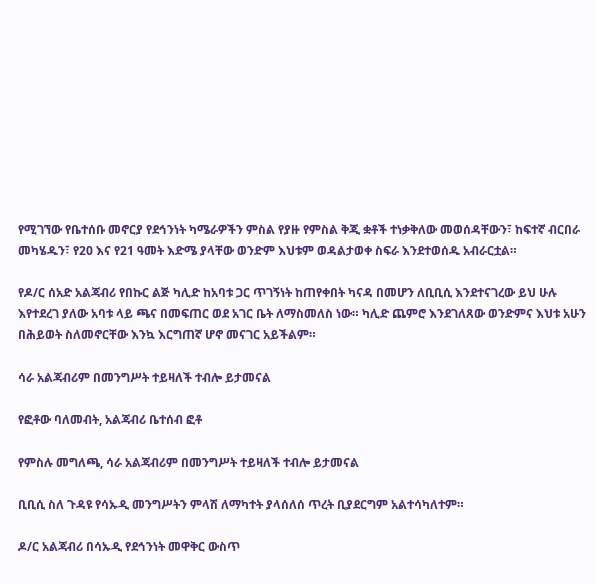የሚገኘው የቤተሰቡ መኖርያ የደኅንነት ካሜራዎችን ምስል የያዙ የምስል ቅጂ ቋቶች ተነቃቅለው መወሰዳቸውን፣ ከፍተኛ ብርበራ መካሄዱን፣ የ20 እና የ21 ዓመት እድሜ ያላቸው ወንድም እህቱም ወዳልታወቀ ስፍራ እንደተወሰዱ አብራርቷል።

የዶ/ር ሰአድ አልጃብሪ የበኩር ልጅ ካሊድ ከአባቱ ጋር ጥገኝነት ከጠየቀበት ካናዳ በመሆን ለቢቢሲ እንደተናገረው ይህ ሁሉ እየተደረገ ያለው አባቱ ላይ ጫና በመፍጠር ወደ አገር ቤት ለማስመለስ ነው። ካሊድ ጨምሮ እንደገለጸው ወንድምና እህቱ አሁን በሕይወት ስለመኖርቸው እንኳ እርግጠኛ ሆኖ መናገር አይችልም።

ሳራ አልጃብሪም በመንግሥት ተይዛለች ተብሎ ይታመናል

የፎቶው ባለመብት, አልጃብሪ ቤተሰብ ፎቶ

የምስሉ መግለጫ, ሳራ አልጃብሪም በመንግሥት ተይዛለች ተብሎ ይታመናል

ቢቢሲ ስለ ጉዳዩ የሳኡዲ መንግሥትን ምላሽ ለማካተት ያላሰለሰ ጥረት ቢያደርግም አልተሳካለተም።

ዶ/ር አልጃብሪ በሳኡዲ የደኅንነት መዋቅር ውስጥ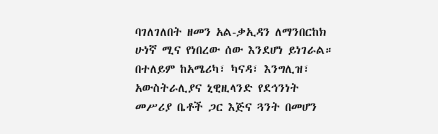ባገለገለበት ዘመን አል-ቃኢዳን ለማንበርከክ ሁነኛ ሚና የነበረው ሰው እንደሆነ ይነገራል። በተለይም ከአሜሪካ፣ ካናዳ፣ እንግሊዝ፣ አውስትራሊያና ኒዊዚላንድ የደኅንነት መሥሪያ ቤቶች ጋር እጅና ጓንት በመሆን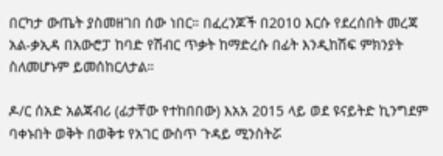በርካታ ውጤት ያስመዘገበ ሰው ነበር። በፈረንጆች በ2010 እርሱ የደረሰበት መረጃ አል-ቃኢዳ በአውሮፓ ከባድ የሽብር ጥቃት ከማድረሱ በፊት እንዲከሽፍ ምክንያት ስለመሆኑም ይመሰከርለታል።

ዶ/ር ሰአድ አልጃብሪ (ፊታቸው የተከበበው) እአአ 2015 ላይ ወደ ዩናይትድ ኪንግደም ባቀኑበት ወቅት በወቅቱ የአገር ውስጥ ጉዳይ ሚንስትሯ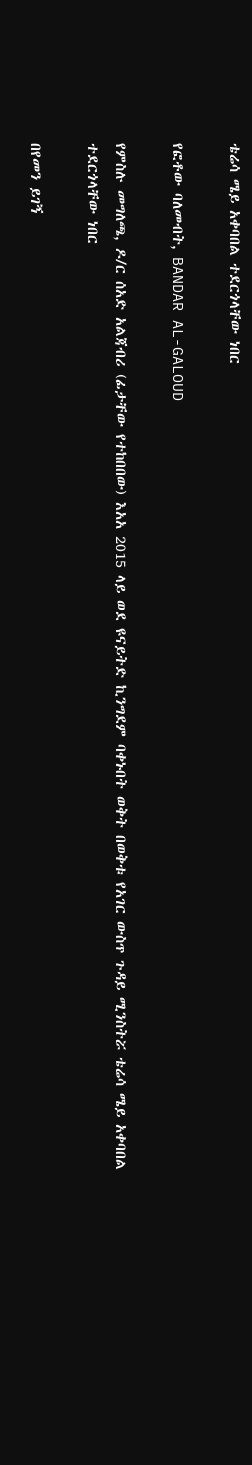ቴሬሳ ሜይ አቀባበል ተደርጎላቸው ነበር

የፎቶው ባለመብት, BANDAR AL-GALOUD

የምስሉ መግለጫ, ዶ/ር ሰአድ አልጃብሪ (ፊታቸው የተከበበው) እአአ 2015 ላይ ወደ ዩናይትድ ኪንግደም ባቀኑበት ወቅት በወቅቱ የአገር ውስጥ ጉዳይ ሚንስትሯ ቴሬሳ ሜይ አቀባበል ተደርጎላቸው ነበር

በየመን ይገኝ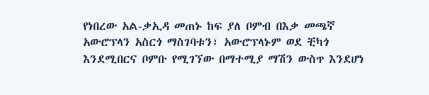የነበረው አል-ቃኢዳ መጠኑ ከፍ ያለ ቦምብ በእቃ መጫኛ አውሮፕላን አስርጎ ማስገባቱን፣ አውሮፕላኑም ወደ ቺካጎ እንደሚበርና ቦምቡ የሚገኘው በማተሚያ ማሽን ውስጥ እንደሆነ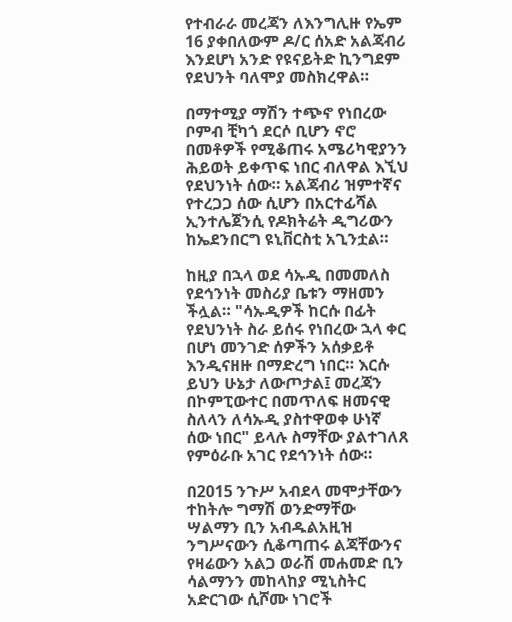የተብራራ መረጃን ለእንግሊዙ የኤም 16 ያቀበለውም ዶ/ር ሰአድ አልጃብሪ እንደሆነ አንድ የዩናይትድ ኪንግደም የደህንት ባለሞያ መስክረዋል።

በማተሚያ ማሽን ተጭኖ የነበረው ቦምብ ቺካጎ ደርሶ ቢሆን ኖሮ በመቶዎች የሚቆጠሩ አሜሪካዊያንን ሕይወት ይቀጥፍ ነበር ብለዋል እኚህ የደህንነት ሰው። አልጃብሪ ዝምተኛና የተረጋጋ ሰው ሲሆን በአርተፊሻል ኢንተሌጀንሲ የዶክትሬት ዲግሪውን ከኤደንበርግ ዩኒቨርስቲ አጊንቷል።

ከዚያ በኋላ ወደ ሳኡዲ በመመለስ የደኅንነት መስሪያ ቤቱን ማዘመን ችሏል። "ሳኡዲዎች ከርሱ በፊት የደህንነት ስራ ይሰሩ የነበረው ኋላ ቀር በሆነ መንገድ ሰዎችን አሰቃይቶ እንዲናዘዙ በማድረግ ነበር። እርሱ ይህን ሁኔታ ለውጦታል፤ መረጃን በኮምፒውተር በመጥለፍ ዘመናዊ ስለላን ለሳኡዲ ያስተዋወቀ ሁነኛ ሰው ነበር" ይላሉ ስማቸው ያልተገለጸ የምዕራቡ አገር የደኅንነት ሰው።

በ2015 ንጉሥ አብደላ መሞታቸውን ተከትሎ ግማሽ ወንድማቸው ሣልማን ቢን አብዱልአዚዝ ንግሥናውን ሲቆጣጠሩ ልጃቸውንና የዛሬውን አልጋ ወራሽ መሐመድ ቢን ሳልማንን መከላከያ ሚኒስትር አድርገው ሲሾሙ ነገሮች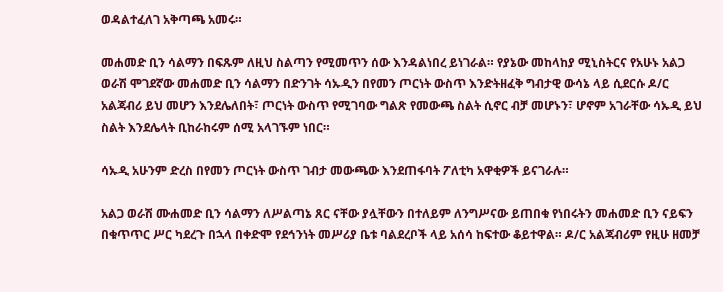ወዳልተፈለገ አቅጣጫ አመሩ።

መሐመድ ቢን ሳልማን በፍጹም ለዚህ ስልጣን የሚመጥን ሰው እንዳልነበረ ይነገራል። የያኔው መከላከያ ሚኒስትርና የአሁኑ አልጋ ወራሽ ሞገደኛው መሐመድ ቢን ሳልማን በድንገት ሳኡዲን በየመን ጦርነት ውስጥ እንድትዘፈቅ ግብታዊ ውሳኔ ላይ ሲደርሱ ዶ/ር አልጃብሪ ይህ መሆን እንደሌለበት፣ ጦርነት ውስጥ የሚገባው ግልጽ የመውጫ ስልት ሲኖር ብቻ መሆኑን፣ ሆኖም አገራቸው ሳኡዲ ይህ ስልት እንደሌላት ቢከራከሩም ሰሚ አላገኙም ነበር።

ሳኡዲ አሁንም ድረስ በየመን ጦርነት ውስጥ ገብታ መውጫው እንደጠፋባት ፖለቲካ አዋቂዎች ይናገራሉ።

አልጋ ወራሽ ሙሐመድ ቢን ሳልማን ለሥልጣኔ ጸር ናቸው ያሏቸውን በተለይም ለንግሥናው ይጠበቁ የነበሩትን መሐመድ ቢን ናይፍን በቁጥጥር ሥር ካደረጉ በኋላ በቀድሞ የደኅንነት መሥሪያ ቤቱ ባልደረቦች ላይ አሰሳ ከፍተው ቆይተዋል። ዶ/ር አልጃብሪም የዚሁ ዘመቻ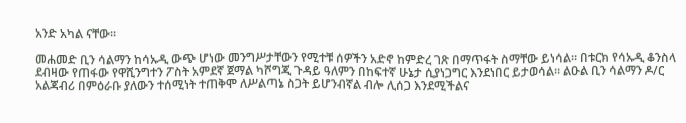አንድ አካል ናቸው።

መሐመድ ቢን ሳልማን ከሳኡዲ ውጭ ሆነው መንግሥታቸውን የሚተቹ ሰዎችን አድኖ ከምድረ ገጽ በማጥፋት ስማቸው ይነሳል። በቱርክ የሳኡዲ ቆንስላ ደብዛው የጠፋው የዋሺንግተን ፖስት አምደኛ ጀማል ካሾግጂ ጉዳይ ዓለምን በከፍተኛ ሁኔታ ሲያነጋግር እንደነበር ይታወሳል። ልዑል ቢን ሳልማን ዶ/ር አልጃብሪ በምዕራቡ ያለውን ተሰሚነት ተጠቅሞ ለሥልጣኔ ስጋት ይሆንብኛል ብሎ ሊሰጋ እንደሚችልና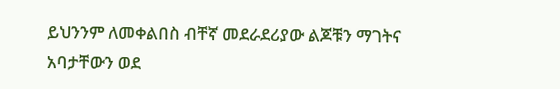ይህንንም ለመቀልበስ ብቸኛ መደራደሪያው ልጆቹን ማገትና አባታቸውን ወደ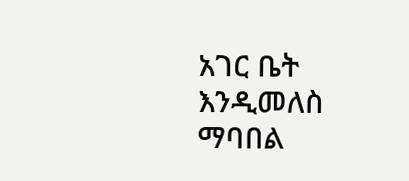አገር ቤት እንዲመለስ ማባበል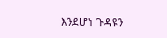እንደሆነ ጉዳዩን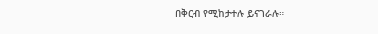በቅርብ የሚከታተሉ ይናገራሉ።